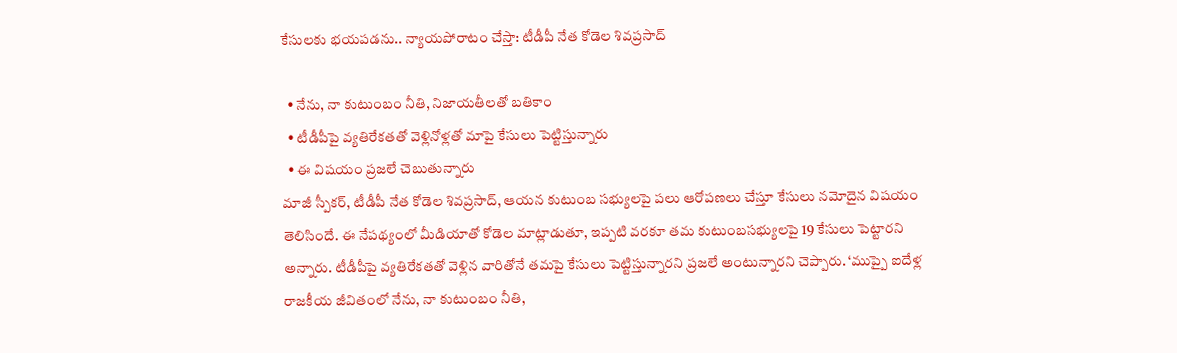కేసులకు భయపడను.. న్యాయపోరాటం చేస్తా: టీడీపీ నేత కోడెల శివప్రసాద్

  • నేను, నా కుటుంబం నీతి, నిజాయతీలతో బతికాం
  • టీడీపీపై వ్యతిరేకతతో వెళ్లినోళ్లతో మాపై కేసులు పెట్టిస్తున్నారు
  • ఈ విషయం ప్రజలే చెబుతున్నారు
మాజీ స్పీకర్, టీడీపీ నేత కోడెల శివప్రసాద్, ఆయన కుటుంబ సభ్యులపై పలు ఆరోపణలు చేస్తూ కేసులు నమోదైన విషయం తెలిసిందే. ఈ నేపథ్యంలో మీడియాతో కోడెల మాట్లాడుతూ, ఇప్పటి వరకూ తమ కుటుంబసభ్యులపై 19 కేసులు పెట్టారని అన్నారు. టీడీపీపై వ్యతిరేకతతో వెళ్లిన వారితోనే తమపై కేసులు పెట్టిస్తున్నారని ప్రజలే అంటున్నారని చెప్పారు. ‘ముప్పై ఐదేళ్ల రాజకీయ జీవితంలో నేను, నా కుటుంబం నీతి,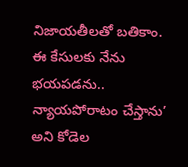నిజాయతీలతో బతికాం. ఈ కేసులకు నేను భయపడను.. న్యాయపోరాటం చేస్తాను’ అని కోడెల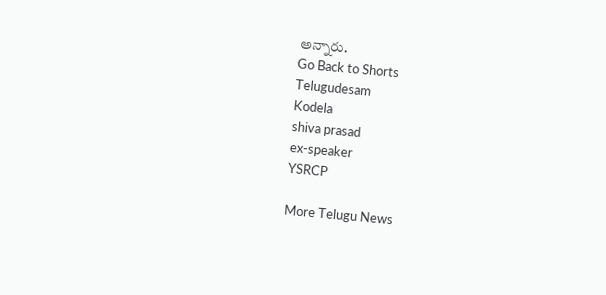అన్నారు.
Go Back to Shorts
Telugudesam
Kodela
shiva prasad
ex-speaker
YSRCP

More Telugu News